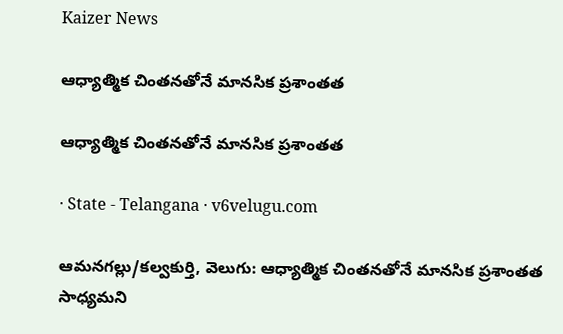Kaizer News

ఆధ్యాత్మిక చింతనతోనే మానసిక ప్రశాంతత

ఆధ్యాత్మిక చింతనతోనే మానసిక ప్రశాంతత

· State - Telangana · v6velugu.com

ఆమనగల్లు/కల్వకుర్తి, వెలుగు: ఆధ్యాత్మిక చింతనతోనే మానసిక ప్రశాంతత సాధ్యమని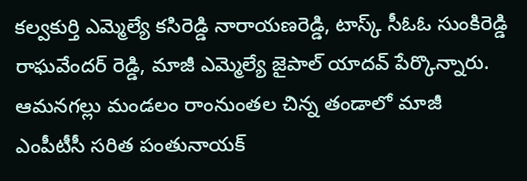కల్వకుర్తి ఎమ్మెల్యే కసిరెడ్డి నారాయణరెడ్డి, టాస్క్ సీఓఓ సుంకిరెడ్డి రాఘవేందర్ రెడ్డి, మాజీ ఎమ్మెల్యే జైపాల్ యాదవ్ పేర్కొన్నారు. ఆమనగల్లు మండలం రాంనుంతల చిన్న తండాలో మాజీ ఎంపీటీసీ సరిత పంతునాయక్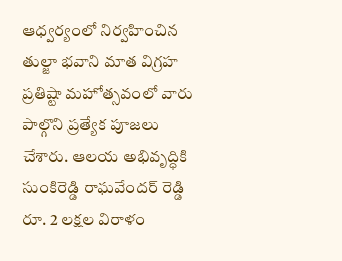ఆధ్వర్యంలో నిర్వహించిన తుల్జా భవాని మాత విగ్రహ ప్రతిష్టా మహోత్సవంలో వారు పాల్గొని ప్రత్యేక పూజలు చేశారు. ఆలయ అభివృద్ధికి సుంకిరెడ్డి రాఘవేందర్ రెడ్డి రూ. 2 లక్షల విరాళం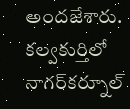అందజేశారు. కల్వకుర్తిలో నాగర్‌కర్నూల్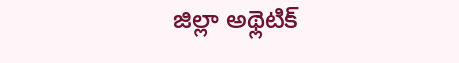జిల్లా అథ్లెటిక్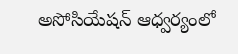అసోసియేషన్ ఆధ్వర్యంలో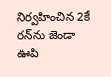నిర్వహించిన 2కే రన్‌ను జెండా ఊపి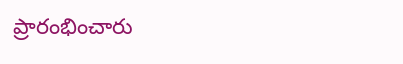ప్రారంభించారు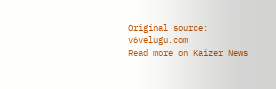Original source: v6velugu.com
Read more on Kaizer News